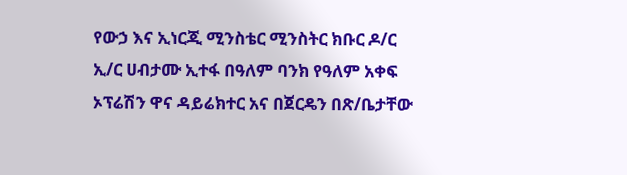የውኃ እና ኢነርጂ ሚንስቴር ሚንስትር ክቡር ዶ/ር ኢ/ር ሀብታሙ ኢተፋ በዓለም ባንክ የዓለም አቀፍ ኦፕሬሽን ዋና ዳይሬክተር አና በጀርዴን በጽ/ቤታቸው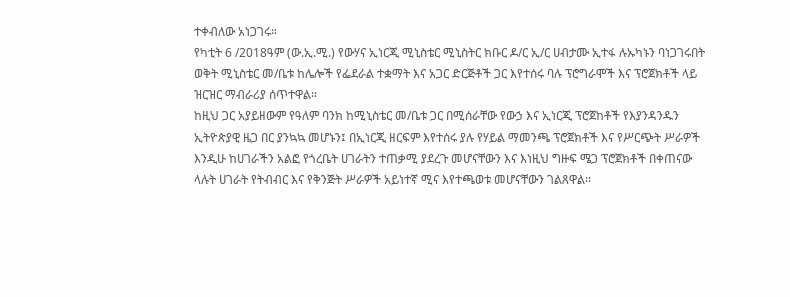ተቀብለው አነጋገሩ።
የካቲት 6 /2018ዓም (ው.ኢ.ሚ.) የውሃና ኢነርጂ ሚኒስቴር ሚኒስትር ክቡር ዶ/ር ኢ/ር ሀብታሙ ኢተፋ ሉኡካኑን ባነጋገሩበት ወቅት ሚኒስቴር መ/ቤቱ ከሌሎች የፌደራል ተቋማት እና አጋር ድርጅቶች ጋር እየተሰሩ ባሉ ፕሮግራሞች እና ፕሮጀክቶች ላይ ዝርዝር ማብራሪያ ሰጥተዋል፡፡
ከዚህ ጋር አያይዘውም የዓለም ባንክ ከሚኒስቴር መ/ቤቱ ጋር በሚሰራቸው የውኃ እና ኢነርጂ ፕሮጀከቶች የእያንዳንዱን ኢትዮጵያዊ ዜጋ በር ያንኳኳ መሆኑን፤ በኢነርጂ ዘርፍም እየተሰሩ ያሉ የሃይል ማመንጫ ፕሮጀክቶች እና የሥርጭት ሥራዎች እንዲሁ ከሀገራችን አልፎ የጎረቤት ሀገራትን ተጠቃሚ ያደረጉ መሆናቸውን እና እነዚህ ግዙፍ ሜጋ ፕሮጀክቶች በቀጠናው ላሉት ሀገራት የትብብር እና የቅንጅት ሥራዎች አይነተኛ ሚና እየተጫወቱ መሆናቸውን ገልጸዋል፡፡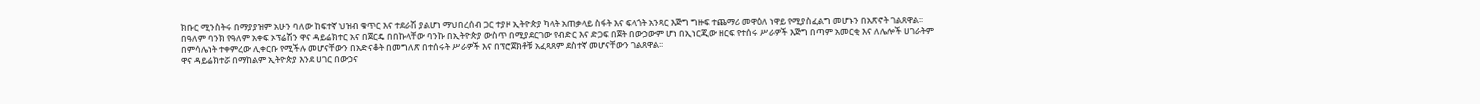ክቡር ሚንስትሩ በማያያዝም አሁን ባለው ከፍተኛ ህዝብ ቁጥር እና ተደራሽ ያልሆነ ማህበረሰብ ጋር ተያዞ ኢትዮጵያ ካላት አጠቃላይ ስፋት እና ፍላጎት አንጻር እጅግ ግዙፍ ተጨማሪ መዋዕለ ነዋይ የሚያስፈልግ መሆኑን በአጽኖት ገልጸዋል፡፡
በዓለም ባንክ የዓለም አቀፍ ኦፕሬሽን ዋና ዳይሬክተር አና በጀርዴ በበኩላቸው ባንኩ በኢትዮጵያ ውስጥ በሚያደርገው የብድር እና ድጋፍ በጀት በውኃውም ሆነ በኢነርጂው ዘርፍ የተሰሩ ሥራዎች እጅግ በጣም አመርቂ እና ለሌሎች ሀገራትም በምሳሌነት ተቀምረው ሊቀርቡ የሚችሉ መሆናቸውን በአድናቆት በመግለጽ በተሰሩት ሥራዎች እና በፕሮጀክቶቹ አፈጻጸም ደስተኛ መሆናቸውን ገልጸዋል፡፡
ዋና ዳይሬክተሯ በማከልም ኢትዮጵያ እንደ ሀገር በውኃና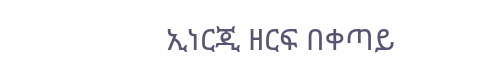ኢነርጂ ዘርፍ በቀጣይ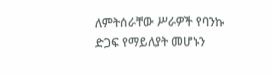ለምትሰራቸው ሥራዎች የባንኩ ድጋፍ የማይለያት መሆኑን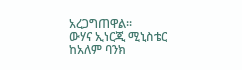አረጋግጠዋል፡፡
ውሃና ኢነርጂ ሚኒስቴር ከአለም ባንክ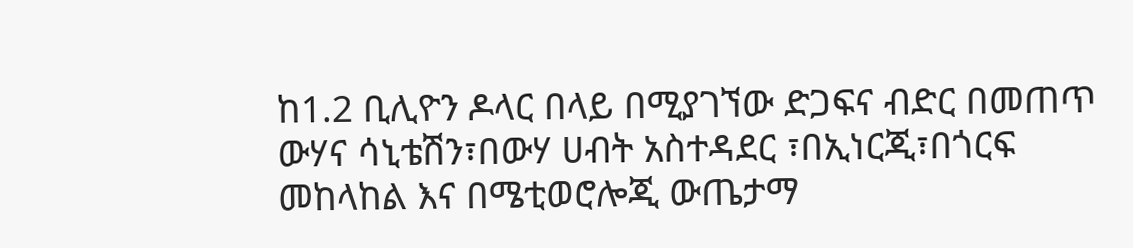ከ1.2 ቢሊዮን ዶላር በላይ በሚያገኘው ድጋፍና ብድር በመጠጥ ውሃና ሳኒቴሽን፣በውሃ ሀብት አስተዳደር ፣በኢነርጂ፣በጎርፍ መከላከል እና በሜቲወሮሎጂ ውጤታማ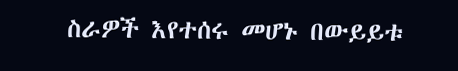ስራዎች እየተሰሩ መሆኑ በውይይቱ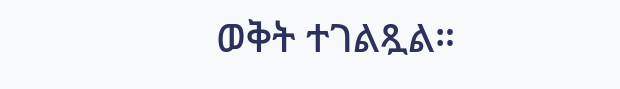ወቅት ተገልጿል።